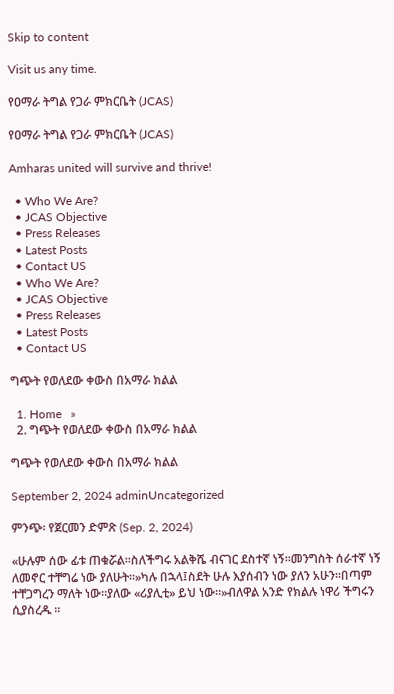Skip to content

Visit us any time.

የዐማራ ትግል የጋራ ምክርቤት (JCAS)

የዐማራ ትግል የጋራ ምክርቤት (JCAS)

Amharas united will survive and thrive!

  • Who We Are?
  • JCAS Objective
  • Press Releases
  • Latest Posts
  • Contact US
  • Who We Are?
  • JCAS Objective
  • Press Releases
  • Latest Posts
  • Contact US

ግጭት የወለደው ቀውስ በአማራ ክልል

  1. Home   »
  2. ግጭት የወለደው ቀውስ በአማራ ክልል

ግጭት የወለደው ቀውስ በአማራ ክልል

September 2, 2024 adminUncategorized

ምንጭ፡ የጀርመን ድምጽ (Sep. 2, 2024)

«ሁሉም ሰው ፊቱ ጠቁሯል።ስለችግሩ አልቅሼ ብናገር ደስተኛ ነኝ።መንግስት ሰራተኛ ነኝ ለመኖር ተቸግሬ ነው ያለሁት።»ካሉ በኋላ፤ስደት ሁሉ እያሰብን ነው ያለን አሁን።በጣም ተቸጋግረን ማለት ነው።ያለው «ሪያሊቲ» ይህ ነው።»ብለዋል አንድ የክልሉ ነዋሪ ችግሩን ሲያስረዱ ።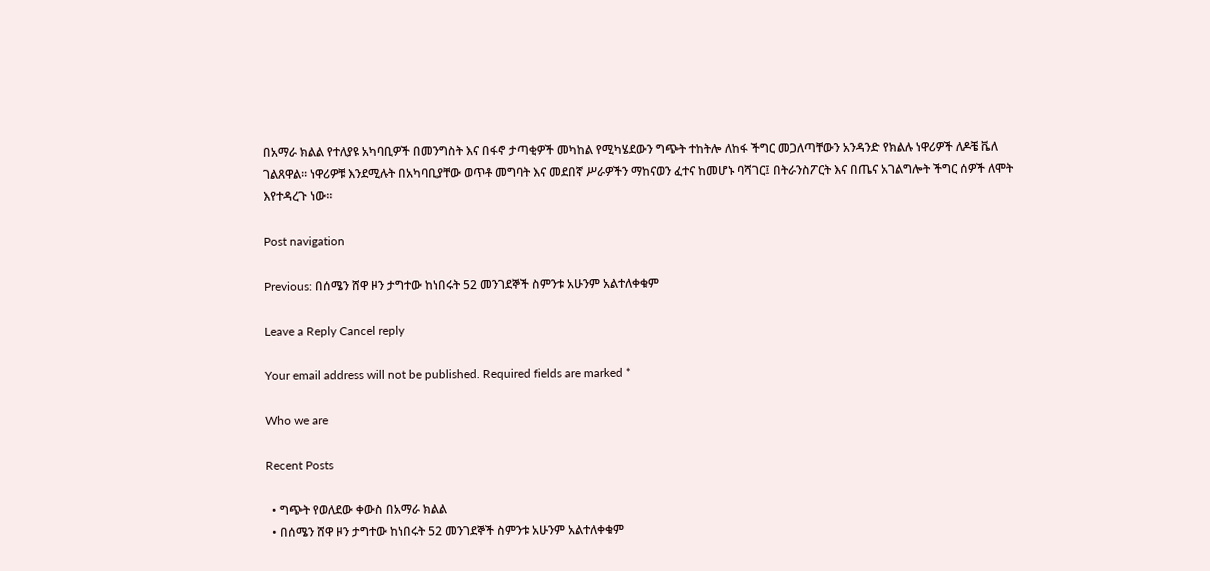በአማራ ክልል የተለያዩ አካባቢዎች በመንግስት እና በፋኖ ታጣቂዎች መካከል የሚካሄደውን ግጭት ተከትሎ ለከፋ ችግር መጋለጣቸውን አንዳንድ የክልሉ ነዋሪዎች ለዶቼ ቬለ ገልጸዋል። ነዋሪዎቹ እንደሚሉት በአካባቢያቸው ወጥቶ መግባት እና መደበኛ ሥራዎችን ማከናወን ፈተና ከመሆኑ ባሻገር፤ በትራንስፖርት እና በጤና አገልግሎት ችግር ሰዎች ለሞት እየተዳረጉ ነው።

Post navigation

Previous: በሰሜን ሸዋ ዞን ታግተው ከነበሩት 52 መንገደኞች ስምንቱ አሁንም አልተለቀቁም

Leave a Reply Cancel reply

Your email address will not be published. Required fields are marked *

Who we are

Recent Posts

  • ግጭት የወለደው ቀውስ በአማራ ክልል
  • በሰሜን ሸዋ ዞን ታግተው ከነበሩት 52 መንገደኞች ስምንቱ አሁንም አልተለቀቁም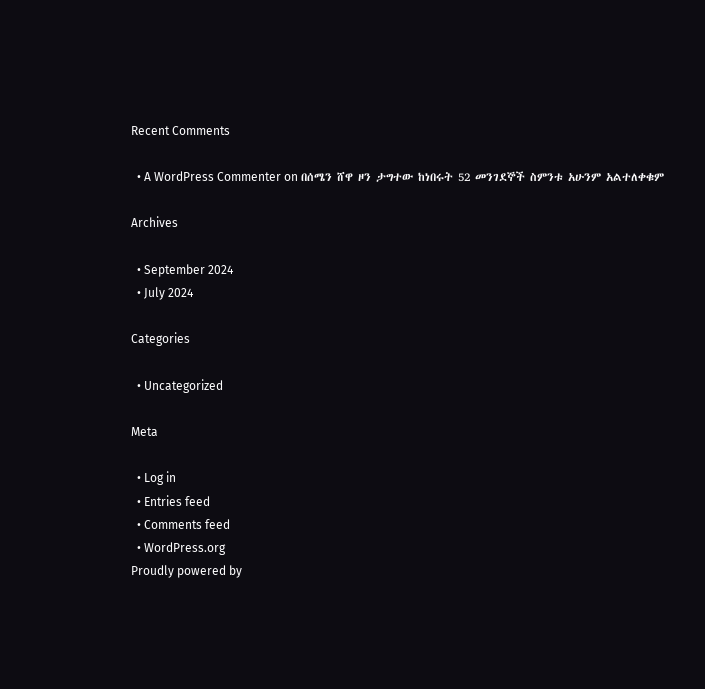Recent Comments

  • A WordPress Commenter on በሰሜን ሸዋ ዞን ታግተው ከነበሩት 52 መንገደኞች ስምንቱ አሁንም አልተለቀቁም

Archives

  • September 2024
  • July 2024

Categories

  • Uncategorized

Meta

  • Log in
  • Entries feed
  • Comments feed
  • WordPress.org
Proudly powered by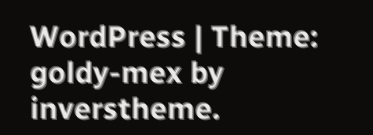WordPress | Theme: goldy-mex by inverstheme.